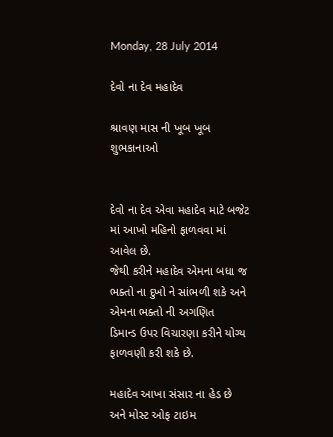Monday, 28 July 2014

દેવો ના દેવ મહાદેવ

શ્રાવણ માસ ની ખૂબ ખૂબ શુભકાનાઓ


દેવો ના દેવ એવા મહાદેવ માટે બજેટ માં આખો મહિનો ફાળવવા માં આવેલ છે.
જેથી કરીને મહાદેવ એમના બધા જ ભક્તો ના દુખો ને સાંભળી શકે અને એમના ભક્તો ની અગણિત
ડિમાન્ડ ઉપર વિચારણા કરીને યોગ્ય ફાળવણી કરી શકે છે.

મહાદેવ આખા સંસાર ના હેડ છે અને મોસ્ટ ઓફ ટાઇમ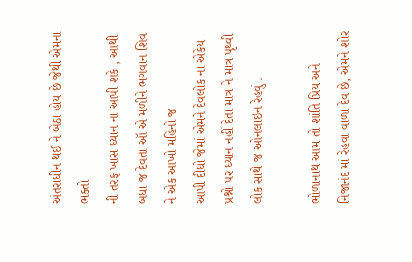અંતરાધીન થઈ ને બેઠા હોય છે જેથી એમના ભક્તો
ની તરફ ખાસ ધ્યાન ના આપી શકે , આથી બધા જ દેવતા ઑ એ મળીને ભગવાન શિવ ને એક આખો મહિનો જ
આપી દીધો જેમાં એમને દેવલોક ના એકેય પ્રશ્નો પર ધ્યાન નહીં દેતા માત્ર ને માત્ર પૃથ્વી લોક સાથે જ ઓનલાઇન રેહવું .

ભોળાનાથ આમ તો શાંતિ પ્રિય અને નિજાનંદ માં રેહવા વાળા દેવ છે, એમને શોર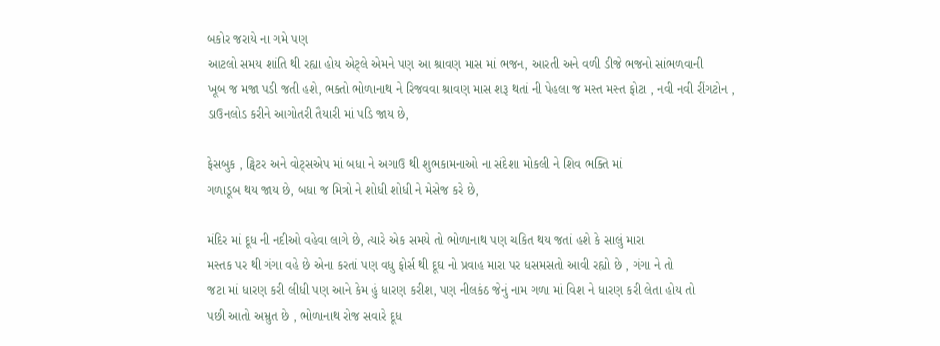બકોર જરાયે ના ગમે પણ
આટલો સમય શાંતિ થી રહ્યા હોય એટ્લે એમને પણ આ શ્રાવણ માસ માં ભજન, આરતી અને વળી ડીજે ભજનો સાંભળવાની
ખૂબ જ મજા પડી જતી હશે, ભક્તો ભોળાનાથ ને રિજવવા શ્રાવણ માસ શરૂ થતાં ની પેહલા જ મસ્ત મસ્ત ફોટા , નવી નવી રીંગટોન ,
ડાઉનલોડ કરીને આગોતરી તૈયારી માં પડિ જાય છે,

ફેસબુક , ટ્વિટર અને વોટ્સએપ માં બધા ને અગાઉ થી શુભકામનાઓ ના સંદેશા મોકલી ને શિવ ભક્તિ માં
ગળાડૂબ થય જાય છે, બધા જ મિત્રો ને શોધી શોધી ને મેસેજ કરે છે,

મંદિર માં દૂધ ની નદીઓ વહેવા લાગે છે, ત્યારે એક સમયે તો ભોળાનાથ પણ ચકિત થય જતાં હશે કે સાલું મારા
મસ્તક પર થી ગંગા વહે છે એના કરતાં પણ વધુ ફોર્સ થી દૂઘ નો પ્રવાહ મારા પર ધસમસતો આવી રહ્યો છે , ગંગા ને તો
જટા માં ધારણ કરી લીધી પણ આને કેમ હું ધારણ કરીશ, પણ નીલકંઠ જેનું નામ ગળા માં વિશ ને ધારણ કરી લેતા હોય તો
પછી આતો અમ્રુત છે , ભોળાનાથ રોજ સવારે દૂધ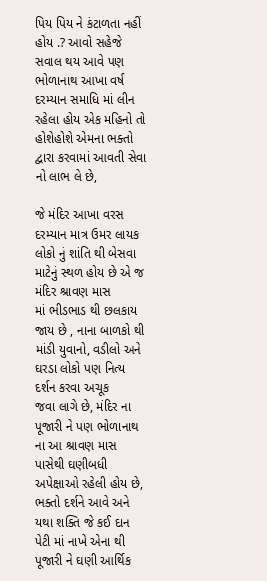પિય પિય ને કંટાળતા નહીં હોય .? આવો સહેજે સવાલ થય આવે પણ
ભોળાનાથ આખા વર્ષ દરમ્યાન સમાધિ માં લીન રહેલા હોય એક મહિનો તો હોશેહોશે એમના ભક્તો દ્વારા કરવામાં આવતી સેવા
નો લાભ લે છે,

જે મંદિર આખા વરસ દરમ્યાન માત્ર ઉમર લાયક લોકો નું શાંતિ થી બેસવા માટેનું સ્થળ હોય છે એ જ મંદિર શ્રાવણ માસ
માં ભીડભાડ થી છલકાય જાય છે , નાના બાળકો થી માંડી યુવાનો, વડીલો અને ઘરડા લોકો પણ નિત્ય દર્શન કરવા અચૂક
જવા લાગે છે, મંદિર ના પૂજારી ને પણ ભોળાનાથ ના આ શ્રાવણ માસ પાસેથી ઘણીબધી અપેક્ષાઓ રહેલી હોય છે, ભક્તો દર્શને આવે અને યથા શક્તિ જે કઈ દાન પેટી માં નાખે એના થી પૂજારી ને ઘણી આર્થિક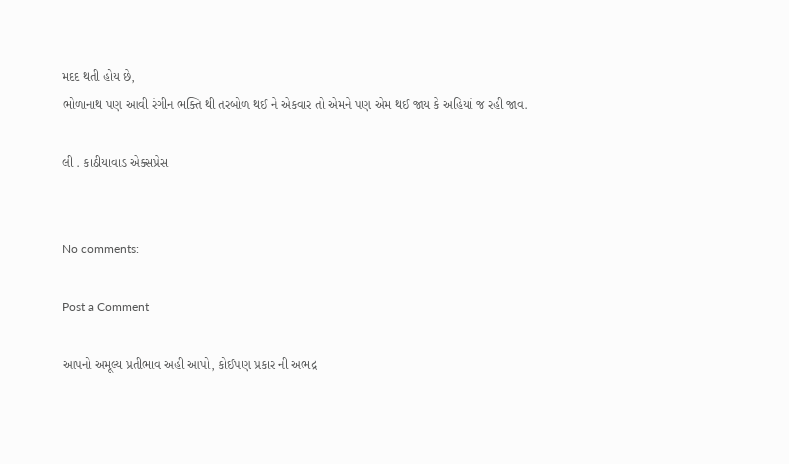મદદ થતી હોય છે,
ભોળાનાથ પણ આવી રંગીન ભક્તિ થી તરબોળ થઈ ને એકવાર તો એમને પણ એમ થઈ જાય કે અહિયાં જ રહી જાવ.

લી . કાઠીયાવાડ એક્સપ્રેસ


No comments:

Post a Comment

આપનો અમૂલ્ય પ્રતીભાવ અહી આપો, કોઈપણ પ્રકાર ની અભદ્ર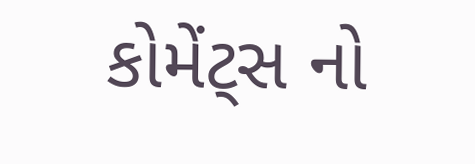કોમેંટ્સ નો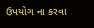ઉપયોગ ના કરવા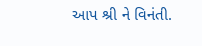આપ શ્રી ને વિનંતી.